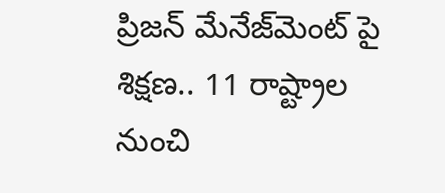ప్రిజన్ మేనేజ్‌మెంట్ పై శిక్షణ.. 11 రాష్ట్రాల నుంచి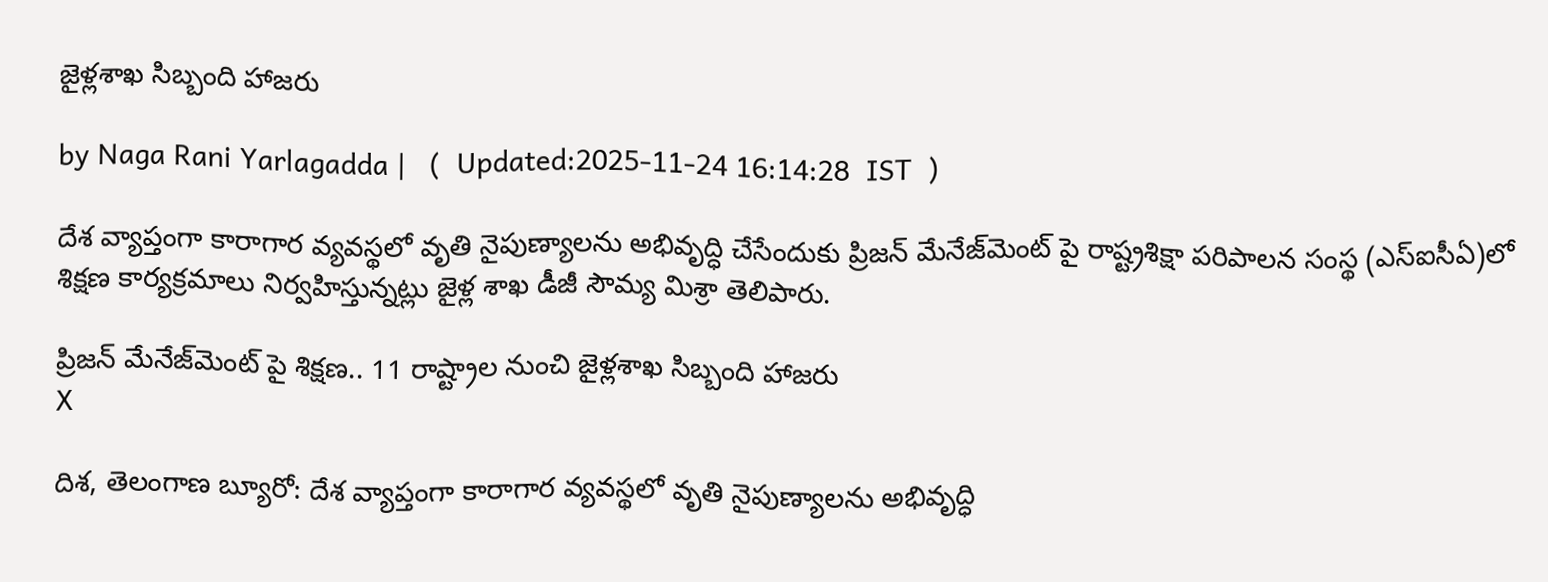జైళ్లశాఖ సిబ్బంది హాజరు

by Naga Rani Yarlagadda |   (  Updated:2025-11-24 16:14:28  IST  )

దేశ వ్యాప్తంగా కారాగార వ్యవస్థలో వృతి నైపుణ్యాలను అభివృద్ధి చేసేందుకు ప్రిజన్ మేనేజ్‌మెంట్ పై రాష్ట్రశిక్షా పరిపాలన సంస్థ (ఎస్ఐసీఏ)లో శిక్షణ కార్యక్రమాలు నిర్వహిస్తున్నట్లు జైళ్ల శాఖ డీజీ సౌమ్య మిశ్రా తెలిపారు.

ప్రిజన్ మేనేజ్‌మెంట్ పై శిక్షణ.. 11 రాష్ట్రాల నుంచి జైళ్లశాఖ సిబ్బంది హాజరు
X

దిశ, తెలంగాణ బ్యూరో: దేశ వ్యాప్తంగా కారాగార వ్యవస్థలో వృతి నైపుణ్యాలను అభివృద్ధి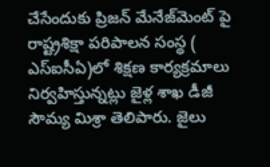చేసేందుకు ప్రిజన్ మేనేజ్‌మెంట్ పై రాష్ట్రశిక్షా పరిపాలన సంస్థ ( ఎస్ఐసీఏ)లో శిక్షణ కార్యక్రమాలు నిర్వహిస్తున్నట్లు జైళ్ల శాఖ డీజీ సౌమ్య మిశ్రా తెలిపారు. జైలు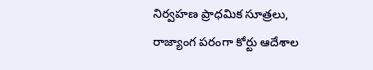నిర్వహణ ప్రాధమిక సూత్రలు, రాజ్యాంగ పరంగా కోర్టు ఆదేశాల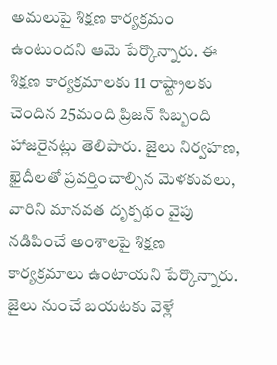అమలుపై శిక్షణ కార్యక్రమం ఉంటుందని ఆమె పేర్కొన్నారు. ఈ శిక్షణ కార్యక్రమాలకు 11 రాష్ట్రాలకు చెందిన 25మంది ప్రిజన్ సిబ్బంది హాజరైనట్లు తెలిపారు. జైలు నిర్వహణ, ఖైదీలతో ప్రవర్తించాల్సిన మెళకువలు, వారిని మానవత దృక్పథం వైపు నడిపించే అంశాలపై శిక్షణ కార్యక్రమాలు ఉంటాయని పేర్కొన్నారు. జైలు నుంచే బయటకు వెళ్లే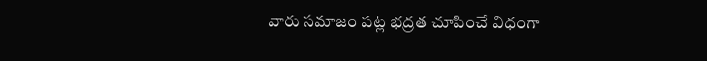వారు సమాజం పట్ల భద్రత చూపించే విధంగా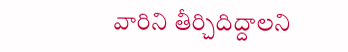వారిని తీర్చిదిద్దాలని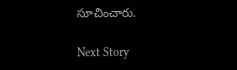సూచించారు.

Next Story